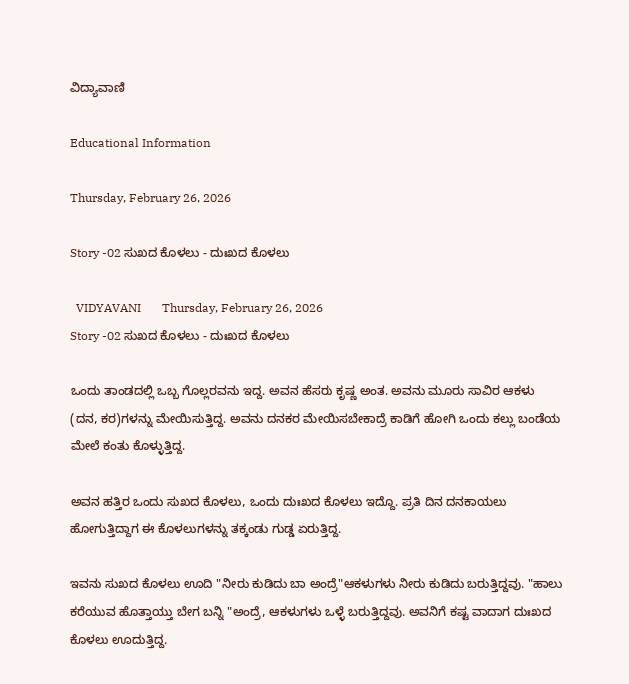ವಿದ್ಯಾವಾಣಿ

Educational Information

Thursday, February 26, 2026

Story -02 ಸುಖದ ಕೊಳಲು - ದುಃಖದ ಕೊಳಲು

  VIDYAVANI       Thursday, February 26, 2026
Story -02 ಸುಖದ ಕೊಳಲು - ದುಃಖದ ಕೊಳಲು

ಒಂದು ತಾಂಡದಲ್ಲಿ ಒಬ್ಬ ಗೊಲ್ಲರವನು ಇದ್ದ. ಅವನ ಹೆಸರು ಕೃಷ್ಣ ಅಂತ. ಅವನು ಮೂರು ಸಾವಿರ ಆಕಳು (ದನ, ಕರ)ಗಳನ್ನು ಮೇಯಿಸುತ್ತಿದ್ದ. ಅವನು ದನಕರ ಮೇಯಿಸಬೇಕಾದ್ರೆ ಕಾಡಿಗೆ ಹೋಗಿ ಒಂದು ಕಲ್ಲು ಬಂಡೆಯ ಮೇಲೆ ಕಂತು ಕೊಳ್ಳುತ್ತಿದ್ದ.

ಅವನ ಹತ್ತಿರ ಒಂದು ಸುಖದ ಕೊಳಲು, ಒಂದು ದುಃಖದ ಕೊಳಲು ಇದ್ದೊ. ಪ್ರತಿ ದಿನ ದನಕಾಯಲು ಹೋಗುತ್ತಿದ್ದಾಗ ಈ ಕೊಳಲುಗಳನ್ನು ತಕ್ಕಂಡು ಗುಡ್ಡ ಏರುತ್ತಿದ್ದ.

ಇವನು ಸುಖದ ಕೊಳಲು ಊದಿ "ನೀರು ಕುಡಿದು ಬಾ ಅಂದ್ರೆ"ಆಕಳುಗಳು ನೀರು ಕುಡಿದು ಬರುತ್ತಿದ್ದವು. "ಹಾಲು ಕರೆಯುವ ಹೊತ್ತಾಯ್ತು ಬೇಗ ಬನ್ನಿ "ಅಂದ್ರೆ, ಆಕಳುಗಳು ಒಳ್ಳೆ ಬರುತ್ತಿದ್ದವು. ಅವನಿಗೆ ಕಷ್ಟ ವಾದಾಗ ದುಃಖದ ಕೊಳಲು ಊದುತ್ತಿದ್ದ.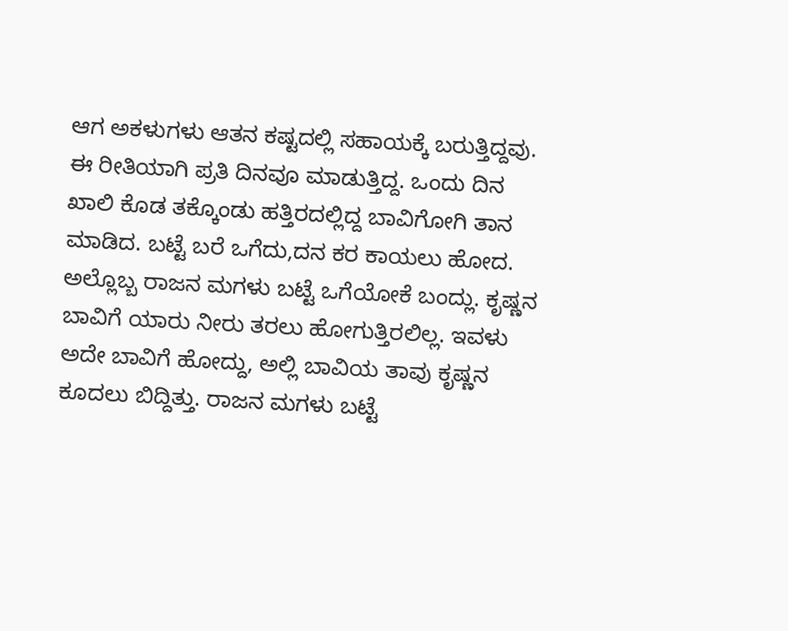ಆಗ ಅಕಳುಗಳು ಆತನ ಕಷ್ಟದಲ್ಲಿ ಸಹಾಯಕ್ಕೆ ಬರುತ್ತಿದ್ದವು. ಈ ರೀತಿಯಾಗಿ ಪ್ರತಿ ದಿನವೂ ಮಾಡುತ್ತಿದ್ದ. ಒಂದು ದಿನ ಖಾಲಿ ಕೊಡ ತಕ್ಕೊಂಡು ಹತ್ತಿರದಲ್ಲಿದ್ದ ಬಾವಿಗೋಗಿ ತಾನ ಮಾಡಿದ. ಬಟ್ಟೆ ಬರೆ ಒಗೆದು,ದನ ಕರ ಕಾಯಲು ಹೋದ. ಅಲ್ಲೊಬ್ಬ ರಾಜನ ಮಗಳು ಬಟ್ಟೆ ಒಗೆಯೋಕೆ ಬಂದ್ಲು. ಕೃಷ್ಣನ ಬಾವಿಗೆ ಯಾರು ನೀರು ತರಲು ಹೋಗುತ್ತಿರಲಿಲ್ಲ. ಇವಳು ಅದೇ ಬಾವಿಗೆ ಹೋದ್ದು, ಅಲ್ಲಿ ಬಾವಿಯ ತಾವು ಕೃಷ್ಣನ ಕೂದಲು ಬಿದ್ದಿತ್ತು. ರಾಜನ ಮಗಳು ಬಟ್ಟೆ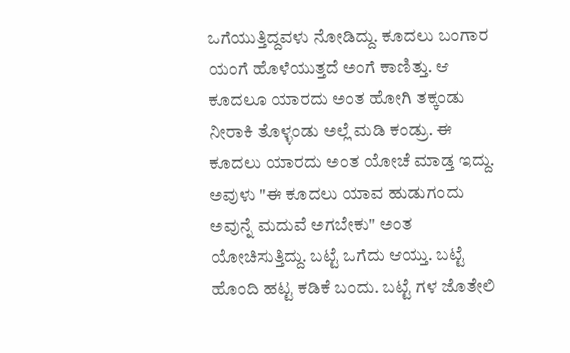ಒಗೆಯುತ್ತಿದ್ದವಳು ನೋಡಿದ್ದು. ಕೂದಲು ಬಂಗಾರ ಯಂಗೆ ಹೊಳೆಯುತ್ತದೆ ಅಂಗೆ ಕಾಣಿತ್ತು. ಆ ಕೂದಲೂ ಯಾರದು ಅಂತ ಹೋಗಿ ತಕ್ಕಂಡು ನೀರಾಕಿ ತೊಳ್ಳಂಡು ಅಲ್ಲೆ ಮಡಿ ಕಂಡ್ರು. ಈ ಕೂದಲು ಯಾರದು ಅಂತ ಯೋಚೆ ಮಾಡ್ತ ಇದ್ದು. ಅವುಳು "ಈ ಕೂದಲು ಯಾವ ಹುಡುಗಂದು ಅವುನ್ನೆ ಮದುವೆ ಅಗಬೇಕು" ಅಂತ ಯೋಚಿಸುತ್ತಿದ್ದು. ಬಟ್ಟೆ ಒಗೆದು ಆಯ್ತು. ಬಟ್ಟೆ ಹೊಂದಿ ಹಟ್ಟ ಕಡಿಕೆ ಬಂದು. ಬಟ್ಟೆ ಗಳ ಜೊತೇಲಿ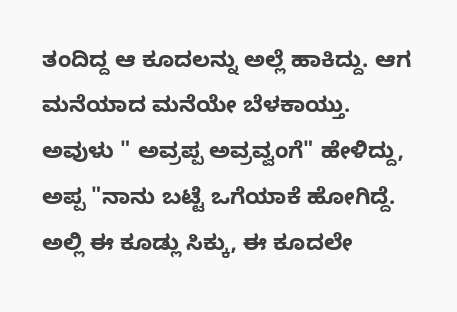ತಂದಿದ್ದ ಆ ಕೂದಲನ್ನು ಅಲ್ಲೆ ಹಾಕಿದ್ದು. ಆಗ ಮನೆಯಾದ ಮನೆಯೇ ಬೆಳಕಾಯ್ತು. ಅವುಳು " ಅವ್ರಪ್ಪ ಅವ್ರವ್ವಂಗೆ" ಹೇಳಿದ್ದು, ಅಪ್ಪ "ನಾನು ಬಟ್ಟೆ ಒಗೆಯಾಕೆ ಹೋಗಿದ್ದೆ. ಅಲ್ಲಿ ಈ ಕೂಡ್ಲು ಸಿಕ್ಕು, ಈ ಕೂದಲೇ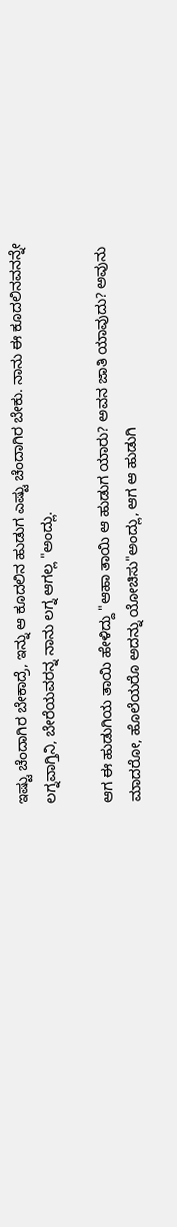ಇಷ್ಟು ಚೆಂದಾಗಿರ ಬೇಕಾದ್ರೆ, ಇನ್ನು ಆ ಕೂದಲಿನ ಹುಡುಗ ಎಷ್ಟು ಚೆಂದಾಗಿರ ಬೇಕು. ನಾನು ಈ ಕೂದಲಿನವನನ್ನೇ ಲಗ್ನವಾಗ್ತಿನಿ, ಬೇರೆಯವರನ್ನ ನಾನು ಲಗ್ನ ಆಗಲ್ಲ "ಅಂದ್ಲು.

ಆಗ ಈ ಹುಡುಗಿಯ ತಾಯಿ ಹೇಳಿದ್ದು "ಆಹಾ ತಾಯಿ ಆ ಹುಡುಗ ಯಾರು? ಅವನ ಜಾತಿ ಯಾವುದು? ಅವುನು ಮಾದರೋ, ಹೊಲೆಯರೊ ಅದನ್ನು ಯೋಚಿಸು"ಅಂದ್ಲು, ಆಗ ಆ ಹುಡುಗಿ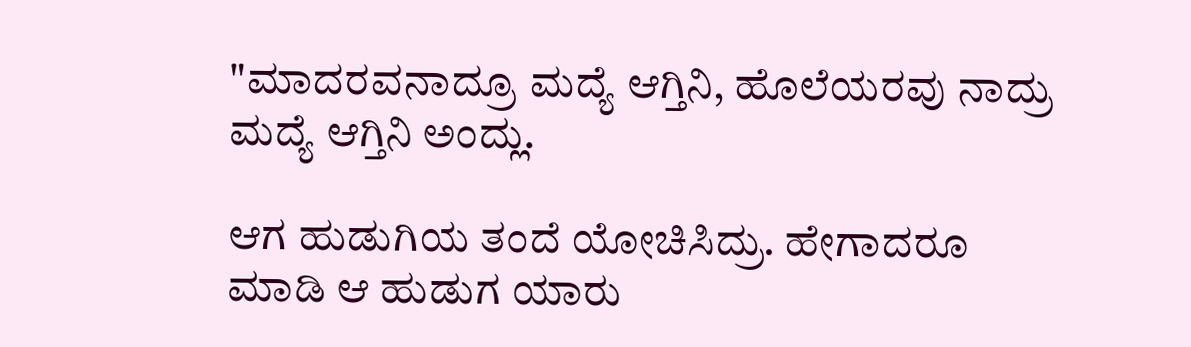"ಮಾದರವನಾದ್ರೂ ಮದ್ಯೆ ಆಗ್ತಿನಿ, ಹೊಲೆಯರವು ನಾದ್ರು ಮದ್ಯೆ ಆಗ್ತಿನಿ ಅಂದ್ಲು.

ಆಗ ಹುಡುಗಿಯ ತಂದೆ ಯೋಚಿಸಿದ್ರು. ಹೇಗಾದರೂ ಮಾಡಿ ಆ ಹುಡುಗ ಯಾರು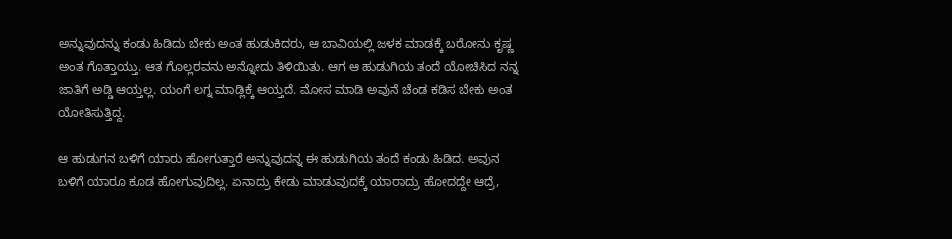ಅನ್ನುವುದನ್ನು ಕಂಡು ಹಿಡಿದು ಬೇಕು ಅಂತ ಹುಡುಕಿದರು, ಆ ಬಾವಿಯಲ್ಲಿ ಜಳಕ ಮಾಡಕ್ಕೆ ಬರೋನು ಕೃಷ್ಣ ಅಂತ ಗೊತ್ತಾಯ್ತು. ಆತ ಗೊಲ್ಲರವನು ಅನ್ನೋದು ತಿಳಿಯಿತು. ಆಗ ಆ ಹುಡುಗಿಯ ತಂದೆ ಯೋಚಿಸಿದ ನನ್ನ ಜಾತಿಗೆ ಅಡ್ಡಿ ಆಯ್ತಲ್ಲ. ಯಂಗೆ ಲಗ್ನ ಮಾಡ್ಲಿಕ್ಕೆ ಆಯ್ತದೆ. ಮೋಸ ಮಾಡಿ ಅವುನೆ ಚೆಂಡ ಕಡಿಸ ಬೇಕು ಅಂತ ಯೋತಿಸುತ್ತಿದ್ದ.

ಆ ಹುಡುಗನ ಬಳಿಗೆ ಯಾರು ಹೋಗುತ್ತಾರೆ ಅನ್ನುವುದನ್ನ ಈ ಹುಡುಗಿಯ ತಂದೆ ಕಂಡು ಹಿಡಿದ. ಅವುನ ಬಳಿಗೆ ಯಾರೂ ಕೂಡ ಹೋಗುವುದಿಲ್ಲ. ಏನಾದ್ರು ಕೇಡು ಮಾಡುವುದಕ್ಕೆ ಯಾರಾದ್ರು ಹೋದದ್ದೇ ಆದ್ರೆ,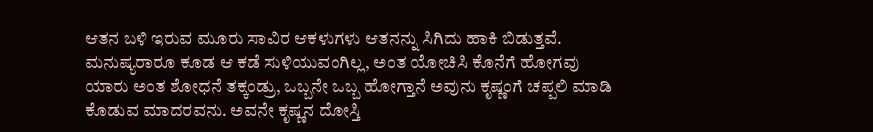ಆತನ ಬಳಿ ಇರುವ ಮೂರು ಸಾವಿರ ಆಕಳುಗಳು ಆತನನ್ನು ಸಿಗಿದು ಹಾಕಿ ಬಿಡುತ್ತವೆ. ಮನುಷ್ಯರಾರೂ ಕೂಡ ಆ ಕಡೆ ಸುಳಿಯುವಂಗಿಲ್ಲ, ಅಂತ ಯೋಚಿಸಿ ಕೊನೆಗೆ ಹೋಗವು ಯಾರು ಅಂತ ಶೋಧನೆ ತಕ್ಕಂಡ್ರು, ಒಬ್ಬನೇ ಒಬ್ಬ ಹೋಗ್ತಾನೆ ಅವುನು ಕೃಷ್ಣಂಗೆ ಚಪ್ಪಲಿ ಮಾಡಿ ಕೊಡುವ ಮಾದರವನು. ಅವನೇ ಕೃಷ್ಣನ ದೋಸ್ತಿ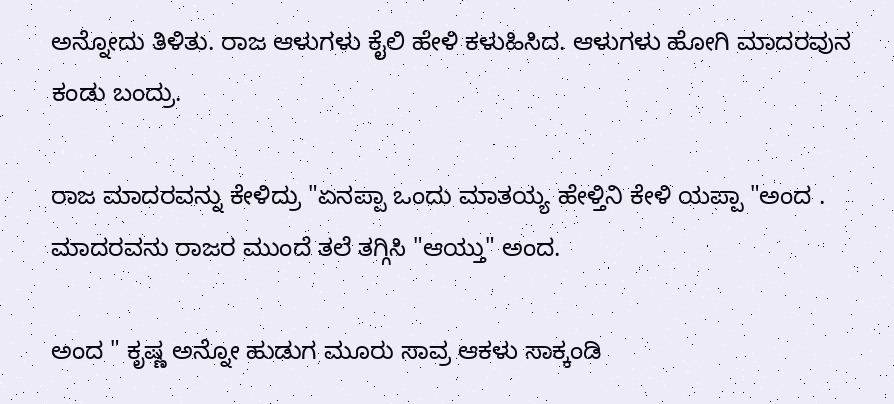ಅನ್ನೋದು ತಿಳಿತು. ರಾಜ ಆಳುಗಳು ಕೈಲಿ ಹೇಳಿ ಕಳುಹಿಸಿದ. ಆಳುಗಳು ಹೋಗಿ ಮಾದರವುನ ಕಂಡು ಬಂದ್ರು.

ರಾಜ ಮಾದರವನ್ನು ಕೇಳಿದ್ರು "ಏನಪ್ಪಾ ಒಂದು ಮಾತಯ್ಯ ಹೇಳ್ತಿನಿ ಕೇಳಿ ಯಪ್ಪಾ "ಅಂದ . ಮಾದರವನು ರಾಜರ ಮುಂದೆ ತಲೆ ತಗ್ಗಿಸಿ "ಆಯ್ತು" ಅಂದ.

ಅಂದ " ಕೃಷ್ಣ ಅನ್ನೋ ಹುಡುಗ ಮೂರು ಸಾವ್ರ ಆಕಳು ಸಾಕ್ಕಂಡಿ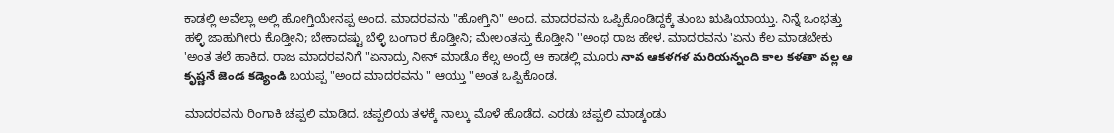ಕಾಡಲ್ಲಿ ಅವೆಲ್ಲಾ ಅಲ್ಲಿ ಹೋಗ್ತಿಯೇನಪ್ಪ ಅಂದ. ಮಾದರವನು "ಹೋಗ್ತಿನಿ" ಅಂದ. ಮಾದರವನು ಒಪ್ಪಿಕೊಂಡಿದ್ದಕ್ಕೆ ತುಂಬ ಋಷಿಯಾಯ್ತು. ನಿನ್ನೆ ಒಂಭತ್ತು ಹಳ್ಳಿ ಜಾಹುಗೀರು ಕೊಡ್ತೀನಿ; ಬೇಕಾದಷ್ಟು ಬೆಳ್ಳಿ ಬಂಗಾರ ಕೊಡ್ತೀನಿ; ಮೇಲಂತಸ್ತು ಕೊಡ್ತೀನಿ ''ಅಂಥ ರಾಜ ಹೇಳ. ಮಾದರವನು 'ಏನು ಕೆಲ ಮಾಡಬೇಕು 'ಅಂತ ತಲೆ ಹಾಕಿದ. ರಾಜ ಮಾದರವನಿಗೆ "ಏನಾದ್ರು ನೀನ್ ಮಾಡೊ ಕೆಲ್ಸ ಅಂದ್ರೆ ಆ ಕಾಡಲ್ಲಿ ಮೂರು నావ ఆకళగళ మరియన్నంది కాల కళతా వల్ల ఆ కృష్ణనే జెండ కడ్యెండి ಬಯಪ್ಪ "ಅಂದ ಮಾದರವನು " ಆಯ್ತು "ಅಂತ ಒಪ್ಪಿಕೊಂಡ.

ಮಾದರವನು ರಿಂಗಾಕಿ ಚಪ್ಪಲಿ ಮಾಡಿದ. ಚಪ್ಪಲಿಯ ತಳಕ್ಕೆ ನಾಲ್ಕು ಮೊಳೆ ಹೊಡೆದ. ಎರಡು ಚಪ್ಪಲಿ ಮಾಡ್ಕಂಡು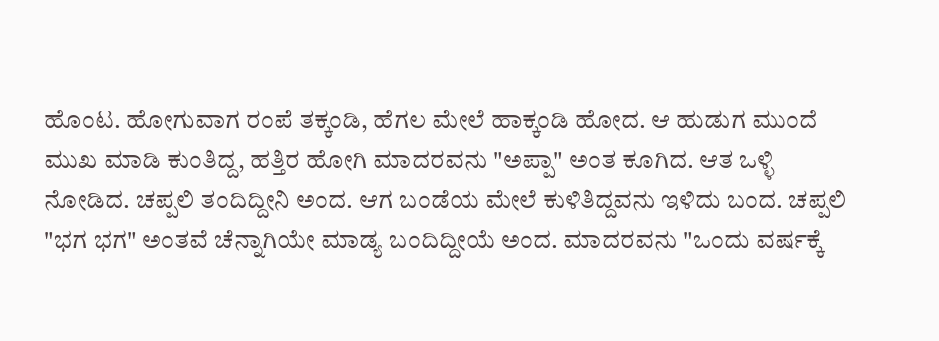ಹೊಂಟ. ಹೋಗುವಾಗ ರಂಪೆ ತಕ್ಕಂಡಿ, ಹೆಗಲ ಮೇಲೆ ಹಾಕ್ಕಂಡಿ ಹೋದ. ಆ ಹುಡುಗ ಮುಂದೆ ಮುಖ ಮಾಡಿ ಕುಂತಿದ್ದ, ಹತ್ತಿರ ಹೋಗಿ ಮಾದರವನು "ಅಪ್ಪಾ" ಅಂತ ಕೂಗಿದ. ಆತ ಒಳ್ಳಿ ನೋಡಿದ. ಚಪ್ಪಲಿ ತಂದಿದ್ದೀನಿ ಅಂದ. ಆಗ ಬಂಡೆಯ ಮೇಲೆ ಕುಳಿತಿದ್ದವನು ಇಳಿದು ಬಂದ. ಚಪ್ಪಲಿ "ಭಗ ಭಗ" ಅಂತವೆ ಚೆನ್ನಾಗಿಯೇ ಮಾಡ್ಯ ಬಂದಿದ್ದೀಯೆ ಅಂದ. ಮಾದರವನು "ಒಂದು ವರ್ಷಕ್ಕೆ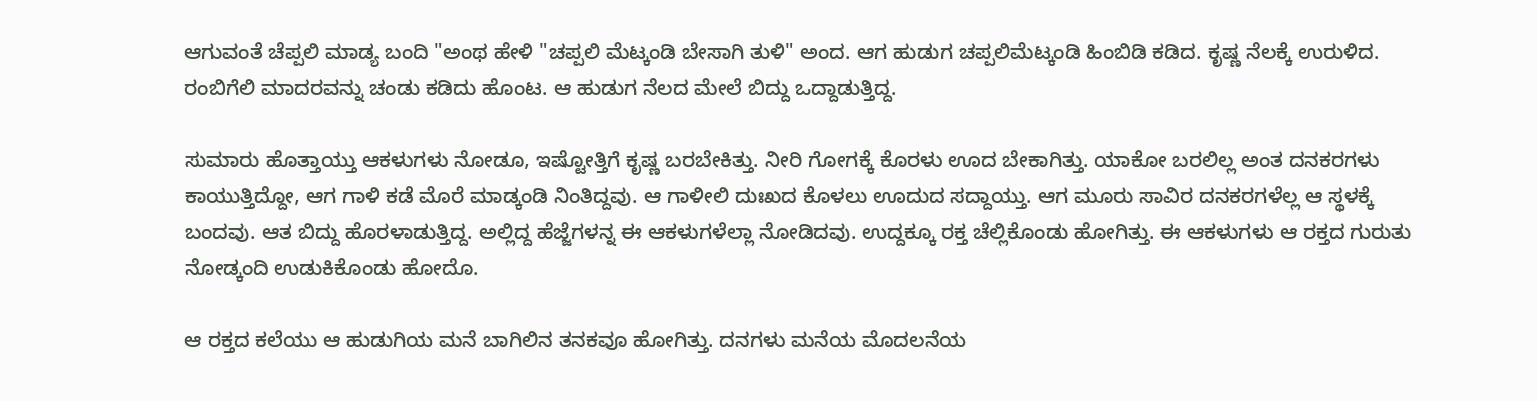ಆಗುವಂತೆ ಚೆಪ್ಪಲಿ ಮಾಡ್ಯ ಬಂದಿ "ಅಂಥ ಹೇಳಿ "ಚಪ್ಪಲಿ ಮೆಟ್ಕಂಡಿ ಬೇಸಾಗಿ ತುಳಿ" ಅಂದ. ಆಗ ಹುಡುಗ ಚಪ್ಪಲಿಮೆಟ್ಕಂಡಿ ಹಿಂಬಿಡಿ ಕಡಿದ. ಕೃಷ್ಣ ನೆಲಕ್ಕೆ ಉರುಳಿದ. ರಂಬಿಗೆಲಿ ಮಾದರವನ್ನು ಚಂಡು ಕಡಿದು ಹೊಂಟ. ಆ ಹುಡುಗ ನೆಲದ ಮೇಲೆ ಬಿದ್ದು ಒದ್ದಾಡುತ್ತಿದ್ದ.

ಸುಮಾರು ಹೊತ್ತಾಯ್ತು ಆಕಳುಗಳು ನೋಡೂ, ಇಷ್ಟೋತ್ತಿಗೆ ಕೃಷ್ಣ ಬರಬೇಕಿತ್ತು. ನೀರಿ ಗೋಗಕ್ಕೆ ಕೊರಳು ಊದ ಬೇಕಾಗಿತ್ತು. ಯಾಕೋ ಬರಲಿಲ್ಲ ಅಂತ ದನಕರಗಳು ಕಾಯುತ್ತಿದ್ದೋ, ಆಗ ಗಾಳಿ ಕಡೆ ಮೊರೆ ಮಾಡ್ಕಂಡಿ ನಿಂತಿದ್ದವು. ಆ ಗಾಳೀಲಿ ದುಃಖದ ಕೊಳಲು ಊದುದ ಸದ್ದಾಯ್ತು. ಆಗ ಮೂರು ಸಾವಿರ ದನಕರಗಳೆಲ್ಲ ಆ ಸ್ಥಳಕ್ಕೆ ಬಂದವು. ಆತ ಬಿದ್ದು ಹೊರಳಾಡುತ್ತಿದ್ದ. ಅಲ್ಲಿದ್ದ ಹೆಜ್ಜೆಗಳನ್ನ ಈ ಆಕಳುಗಳೆಲ್ಲಾ ನೋಡಿದವು. ಉದ್ದಕ್ಕೂ ರಕ್ತ ಚೆಲ್ಲಿಕೊಂಡು ಹೋಗಿತ್ತು. ಈ ಆಕಳುಗಳು ಆ ರಕ್ತದ ಗುರುತು ನೋಡ್ಕಂದಿ ಉಡುಕಿಕೊಂಡು ಹೋದೊ.

ಆ ರಕ್ತದ ಕಲೆಯು ಆ ಹುಡುಗಿಯ ಮನೆ ಬಾಗಿಲಿನ ತನಕವೂ ಹೋಗಿತ್ತು. ದನಗಳು ಮನೆಯ ಮೊದಲನೆಯ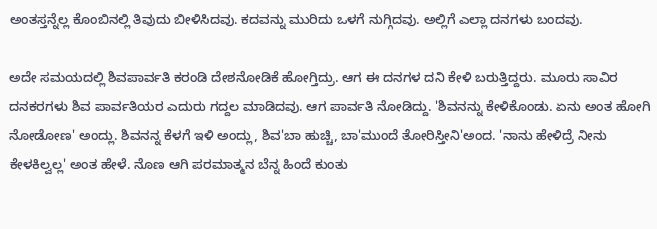ಅಂತಸ್ತನ್ನೆಲ್ಲ ಕೊಂಬಿನಲ್ಲಿ ತಿವುದು ಬೀಳಿಸಿದವು. ಕದವನ್ನು ಮುರಿದು ಒಳಗೆ ನುಗ್ಗಿದವು. ಅಲ್ಲಿಗೆ ಎಲ್ಲಾ ದನಗಳು ಬಂದವು.

ಅದೇ ಸಮಯದಲ್ಲಿ ಶಿವಪಾರ್ವತಿ ಕರಂಡಿ ದೇಶನೋಡಿಕೆ ಹೋಗ್ತಿದ್ರು. ಆಗ ಈ ದನಗಳ ದನಿ ಕೇಳಿ ಬರುತ್ತಿದ್ದರು. ಮೂರು ಸಾವಿರ ದನಕರಗಳು ಶಿವ ಪಾರ್ವತಿಯರ ಎದುರು ಗದ್ದಲ ಮಾಡಿದವು. ಆಗ ಪಾರ್ವತಿ ನೋಡಿದ್ದು. 'ಶಿವನನ್ನು ಕೇಳಿಕೊಂಡು. ಏನು ಅಂತ ಹೋಗಿ ನೋಡೋಣ' ಅಂದ್ಲು. ಶಿವನನ್ನ ಕೆಳಗೆ ಇಳಿ ಅಂದ್ಲು, ಶಿವ'ಬಾ ಹುಚ್ಚಿ, ಬಾ'ಮುಂದೆ ತೋರಿಸ್ತೀನಿ'ಅಂದ. 'ನಾನು ಹೇಳಿದ್ರೆ ನೀನು ಕೇಳಕಿಲ್ವಲ್ಲ' ಅಂತ ಹೇಳೆ. ನೊಣ ಆಗಿ ಪರಮಾತ್ಮನ ಬೆನ್ನ ಹಿಂದೆ ಕುಂತು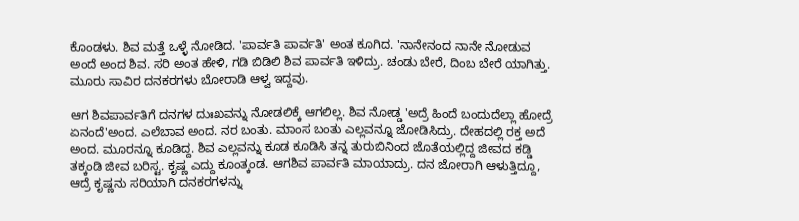ಕೊಂಡಳು. ಶಿವ ಮತ್ತೆ ಒಳ್ಳೆ ನೋಡಿದ. 'ಪಾರ್ವತಿ ಪಾರ್ವತಿ' ಅಂತ ಕೂಗಿದ. 'ನಾನೇನಂದ ನಾನೇ ನೋಡುವ ಅಂದೆ ಅಂದ ಶಿವ. ಸರಿ ಅಂತ ಹೇಳಿ, ಗಡಿ ಬಿಡಿಲಿ ಶಿವ ಪಾರ್ವತಿ ಇಳಿದ್ರು. ಚಂಡು ಬೇರೆ, ದಿಂಬ ಬೇರೆ ಯಾಗಿತ್ತು. ಮೂರು ಸಾವಿರ ದನಕರಗಳು ಬೋರಾಡಿ ಆಳ್ವ ಇದ್ದವು.

ಆಗ ಶಿವಪಾರ್ವತಿಗೆ ದನಗಳ ದುಃಖವನ್ನು ನೋಡಲಿಕ್ಕೆ ಆಗಲಿಲ್ಲ. ಶಿವ ನೋಡ್ಡ 'ಅದ್ರೆ ಹಿಂದೆ ಬಂದುದೆಲ್ಲಾ ಹೋದ್ರೆ ಏನಂದೆ'ಅಂದ. ಎಲೆಬಾವ ಅಂದ. ನರ ಬಂತು. ಮಾಂಸ ಬಂತು ಎಲ್ಲವನ್ನೂ ಜೋಡಿಸಿದ್ರು. ದೇಹದಲ್ಲಿ ರಕ್ತ ಅದೆ ಅಂದ. ಮೂರನ್ನೂ ಕೂಡಿದ್ದ. ಶಿವ ಎಲ್ಲವನ್ನು ಕೂಡ ಕೂಡಿಸಿ ತನ್ನ ತುರುಬಿನಿಂದ ಜೊತೆಯಲ್ಲಿದ್ದ ಜೀವದ ಕಡ್ಡಿ ತಕ್ಕಂಡಿ ಜೀವ ಬರಿಸ್ಟ. ಕೃಷ್ಣ ಎದ್ದು ಕೂಂತ್ಕಂಡ. ಆಗಶಿವ ಪಾರ್ವತಿ ಮಾಯಾದ್ರು. ದನ ಜೋರಾಗಿ ಆಳುತ್ತಿದ್ದೂ, ಆದ್ರೆ ಕೃಷ್ಣನು ಸರಿಯಾಗಿ ದನಕರಗಳನ್ನು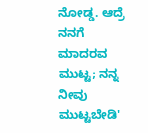ನೋಡ್ಡ. ಆದ್ರೆ ನನಗೆ ಮಾದರವ ಮುಟ್ಟ; ನನ್ನ ನೀವು ಮುಟ್ಟಬೇಡಿ'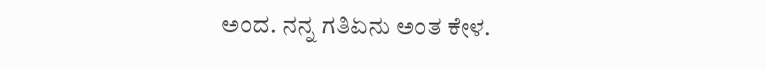ಅಂದ. ನನ್ನ ಗತಿಏನು ಅಂತ ಕೇಳ.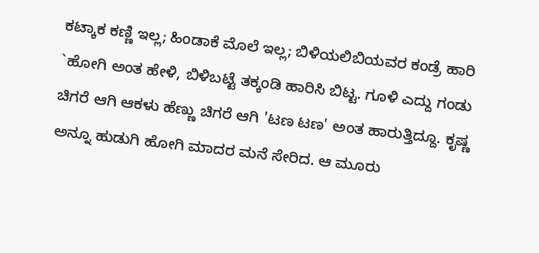ಕಟ್ಕಾಕ ಕಣ್ಣಿ ಇಲ್ಲ; ಹಿಂಡಾಕೆ ಮೊಲೆ ಇಲ್ಲ; ಬಿಳಿಯಲಿಬಿಯವರ ಕಂಡ್ರೆ ಹಾರಿ `ಹೋಗಿ ಅಂತ ಹೇಳಿ, ಬಿಳಿಬಟ್ಟೆ ತಕ್ಕಂಡಿ ಹಾರಿಸಿ ಬಿಟ್ಟ. ಗೂಳಿ ಎದ್ದು ಗಂಡು ಚಿಗರೆ ಆಗಿ ಆಕಳು ಹೆಣ್ಣು ಚಿಗರೆ ಆಗಿ 'ಟಣ ಟಣ' ಅಂತ ಹಾರುತ್ತಿದ್ದೂ. ಕೃಷ್ಣ ಅನ್ನೂ ಹುಡುಗಿ ಹೋಗಿ ಮಾದರ ಮನೆ ಸೇರಿದ. ಆ ಮೂರು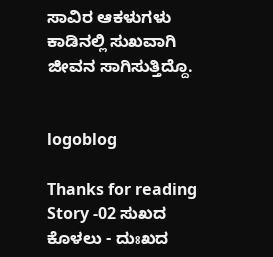ಸಾವಿರ ಆಕಳುಗಳು ಕಾಡಿನಲ್ಲಿ ಸುಖವಾಗಿ ಜೀವನ ಸಾಗಿಸುತ್ತಿದ್ದೊ.


logoblog

Thanks for reading Story -02 ಸುಖದ ಕೊಳಲು - ದುಃಖದ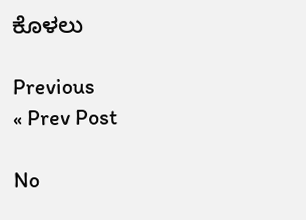ಕೊಳಲು

Previous
« Prev Post

No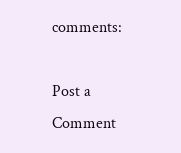comments:

Post a Comment